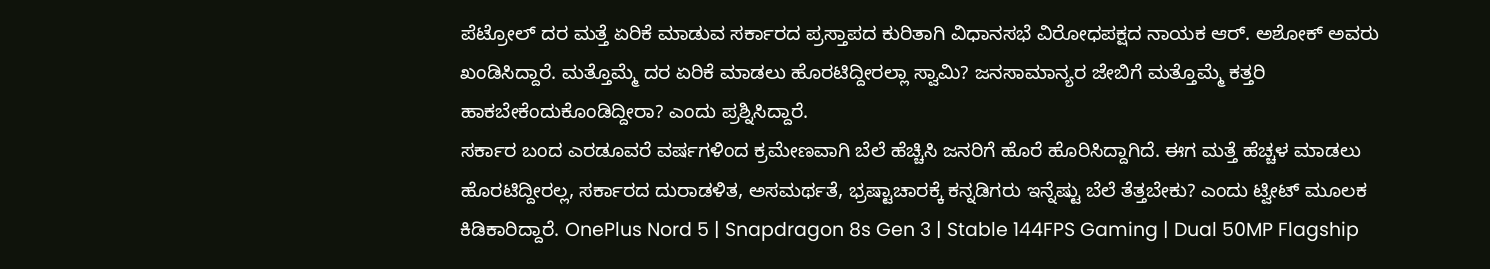ಪೆಟ್ರೋಲ್ ದರ ಮತ್ತೆ ಏರಿಕೆ ಮಾಡುವ ಸರ್ಕಾರದ ಪ್ರಸ್ತಾಪದ ಕುರಿತಾಗಿ ವಿಧಾನಸಭೆ ವಿರೋಧಪಕ್ಷದ ನಾಯಕ ಆರ್. ಅಶೋಕ್ ಅವರು ಖಂಡಿಸಿದ್ದಾರೆ. ಮತ್ತೊಮ್ಮೆ ದರ ಏರಿಕೆ ಮಾಡಲು ಹೊರಟಿದ್ದೀರಲ್ಲಾ ಸ್ವಾಮಿ? ಜನಸಾಮಾನ್ಯರ ಜೇಬಿಗೆ ಮತ್ತೊಮ್ಮೆ ಕತ್ತರಿ ಹಾಕಬೇಕೆಂದುಕೊಂಡಿದ್ದೀರಾ? ಎಂದು ಪ್ರಶ್ನಿಸಿದ್ದಾರೆ.
ಸರ್ಕಾರ ಬಂದ ಎರಡೂವರೆ ವರ್ಷಗಳಿಂದ ಕ್ರಮೇಣವಾಗಿ ಬೆಲೆ ಹೆಚ್ಚಿಸಿ ಜನರಿಗೆ ಹೊರೆ ಹೊರಿಸಿದ್ದಾಗಿದೆ. ಈಗ ಮತ್ತೆ ಹೆಚ್ಚಳ ಮಾಡಲು ಹೊರಟಿದ್ದೀರಲ್ಲ, ಸರ್ಕಾರದ ದುರಾಡಳಿತ, ಅಸಮರ್ಥತೆ, ಭ್ರಷ್ಟಾಚಾರಕ್ಕೆ ಕನ್ನಡಿಗರು ಇನ್ನೆಷ್ಟು ಬೆಲೆ ತೆತ್ತಬೇಕು? ಎಂದು ಟ್ವೀಟ್ ಮೂಲಕ ಕಿಡಿಕಾರಿದ್ದಾರೆ. OnePlus Nord 5 | Snapdragon 8s Gen 3 | Stable 144FPS Gaming | Dual 50MP Flagship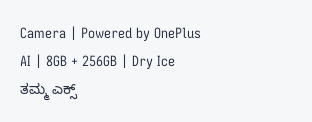Camera | Powered by OnePlus AI | 8GB + 256GB | Dry Ice
ತಮ್ಮ ಎಕ್ಸ್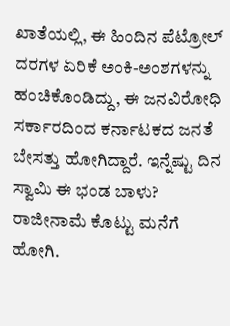ಖಾತೆಯಲ್ಲಿ, ಈ ಹಿಂದಿನ ಪೆಟ್ರೋಲ್ ದರಗಳ ಏರಿಕೆ ಅಂಕಿ-ಅಂಶಗಳನ್ನು ಹಂಚಿಕೊಂಡಿದ್ದು, ಈ ಜನವಿರೋಧಿ ಸರ್ಕಾರದಿಂದ ಕರ್ನಾಟಕದ ಜನತೆ ಬೇಸತ್ತು ಹೋಗಿದ್ದಾರೆ. ಇನ್ನೆಷ್ಟು ದಿನ ಸ್ವಾಮಿ ಈ ಭಂಡ ಬಾಳು? ರಾಜೀನಾಮೆ ಕೊಟ್ಟು ಮನೆಗೆ ಹೋಗಿ.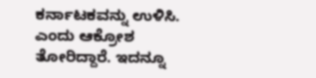ಕರ್ನಾಟಕವನ್ನು ಉಳಿಸಿ. ಎಂದು ಆಕ್ರೋಶ ತೋರಿದ್ದಾರೆ. ಇದನ್ನೂ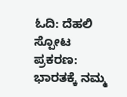ಓದಿ: ದೆಹಲಿ ಸ್ಪೋಟ ಪ್ರಕರಣ: ಭಾರತಕ್ಕೆ ನಮ್ಮ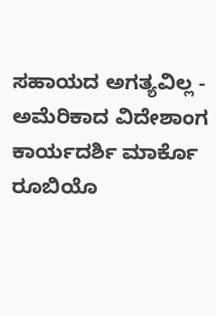ಸಹಾಯದ ಅಗತ್ಯವಿಲ್ಲ - ಅಮೆರಿಕಾದ ವಿದೇಶಾಂಗ ಕಾರ್ಯದರ್ಶಿ ಮಾರ್ಕೊ ರೂಬಿಯೊ